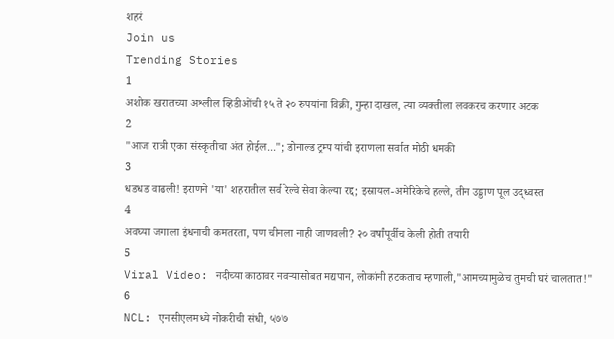शहरं
Join us
Trending Stories
1
अशोक खरातच्या अश्लील व्हिडीओंची १५ ते २० रुपयांना विक्री, गुन्हा दाखल, त्या व्यक्तीला लवकरच करणार अटक
2
"आज रात्री एका संस्कृतीचा अंत होईल..."; डोनाल्ड ट्रम्प यांची इराणला सर्वात मोठी धमकी
3
धडधड वाढली! इराणने 'या' शहरातील सर्व रेल्वे सेवा केल्या रद्द; इस्रायल-अमेरिकेचे हल्ले, तीन उड्डाण पूल उद्ध्वस्त
4
अवघ्या जगाला इंधनाची कमतरता, पण चीनला नाही जाणवली? २० वर्षांपूर्वीच केली होती तयारी
5
Viral Video: नदीच्या काठावर नवऱ्यासोबत मद्यपान, लोकांनी हटकताच म्हणाली,"आमच्यामुळेच तुमची घरं चालतात!"
6
NCL: एनसीएलमध्ये नोकरीची संधी, ५७७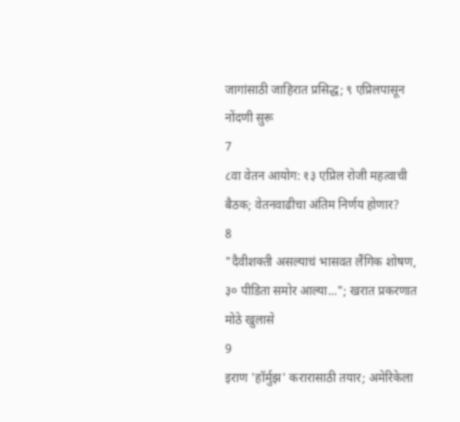जागांसाठी जाहिरात प्रसिद्ध; ९ एप्रिलपासून नोंदणी सुरू
7
८वा वेतन आयोग: १३ एप्रिल रोजी महत्वाची बैठक; वेतनवाढीचा अंतिम निर्णय होणार?
8
"दैवीशक्ती असल्याचं भासवत लैंगिक शोषण, ३० पीडिता समोर आल्या..."; खरात प्रकरणात मोठे खुलासे
9
इराण 'हॉर्मुझ' करारासाठी तयार; अमेरिकेला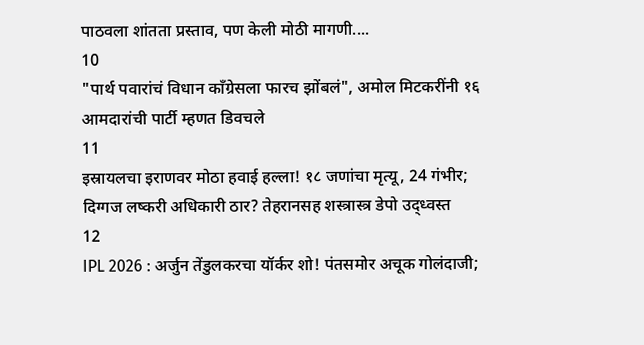पाठवला शांतता प्रस्ताव, पण केली मोठी मागणी....
10
"पार्थ पवारांचं विधान काँग्रेसला फारच झोंबलं", अमोल मिटकरींनी १६ आमदारांची पार्टी म्हणत डिवचले
11
इस्रायलचा इराणवर मोठा हवाई हल्ला! १८ जणांचा मृत्यू, 24 गंभीर; दिग्गज लष्करी अधिकारी ठार? तेहरानसह शस्त्रास्त्र डेपो उद्ध्वस्त
12
IPL 2026 : अर्जुन तेंडुलकरचा यॉर्कर शो! पंतसमोर अचूक गोलंदाजी;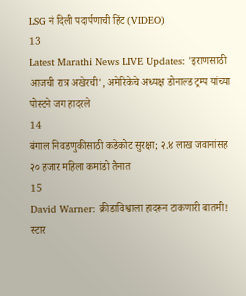LSG नं दिली पदार्पणाची हिंट (VIDEO)
13
Latest Marathi News LIVE Updates: 'इराणसाठी आजची रात्र अखेरची', अमेरिकेचे अध्यक्ष डोनाल्ड ट्रम्प यांच्या पोस्टने जग हादरले
14
बंगाल निवडणुकीसाठी कडेकोट सुरक्षा; २.४ लाख जवानांसह २० हजार महिला कमांडो तैनात
15
David Warner: क्रीडाविश्वाला हादरून टाकणारी बातमी! स्टार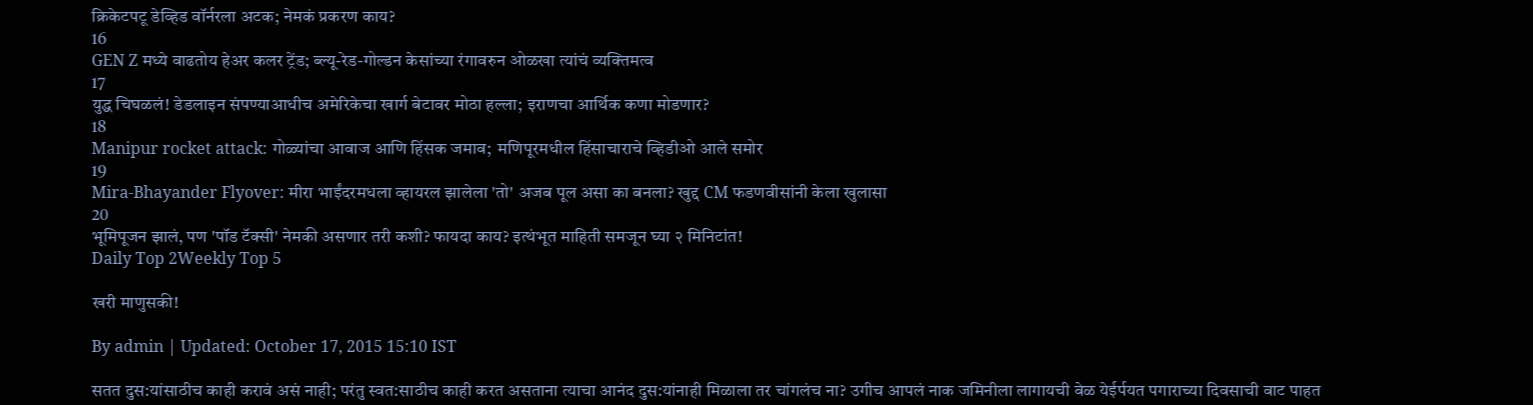क्रिकेटपटू डेव्हिड वॉर्नरला अटक; नेमकं प्रकरण काय?
16
GEN Z मध्ये वाढतोय हेअर कलर ट्रेंड; ब्ल्यू-रेड-गोल्डन केसांच्या रंगावरुन ओळखा त्यांचं व्यक्तिमत्व
17
युद्ध चिघळलं! डेडलाइन संपण्याआधीच अमेरिकेचा खार्ग बेटावर मोठा हल्ला; इराणचा आर्थिक कणा मोडणार?
18
Manipur rocket attack: गोळ्यांचा आवाज आणि हिंसक जमाव;  मणिपूरमधील हिंसाचाराचे व्हिडीओ आले समोर
19
Mira-Bhayander Flyover: मीरा भाईंदरमधला व्हायरल झालेला 'तो' अजब पूल असा का बनला? खुद्द CM फडणवीसांनी केला खुलासा
20
भूमिपूजन झालं, पण 'पॉड टॅक्सी' नेमकी असणार तरी कशी? फायदा काय? इत्थंभूत माहिती समजून घ्या २ मिनिटांत!
Daily Top 2Weekly Top 5

खरी माणुसकी!

By admin | Updated: October 17, 2015 15:10 IST

सतत दुस:यांसाठीच काही करावं असं नाही; परंतु स्वत:साठीच काही करत असताना त्याचा आनंद दुस:यांनाही मिळाला तर चांगलंच ना? उगीच आपलं नाक जमिनीला लागायची वेळ येईर्पयत पगाराच्या दिवसाची वाट पाहत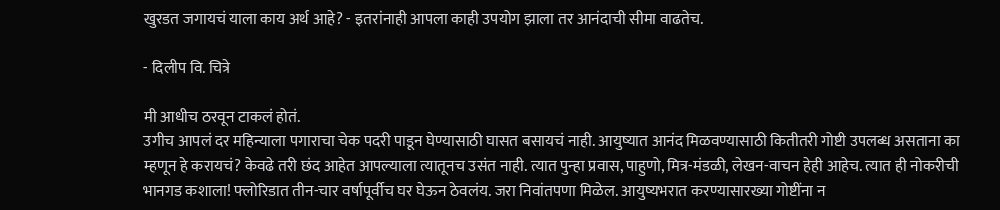खुरडत जगायचं याला काय अर्थ आहे? - इतरांनाही आपला काही उपयोग झाला तर आनंदाची सीमा वाढतेच.

- दिलीप वि. चित्रे

मी आधीच ठरवून टाकलं होतं.
उगीच आपलं दर महिन्याला पगाराचा चेक पदरी पाडून घेण्यासाठी घासत बसायचं नाही. आयुष्यात आनंद मिळवण्यासाठी कितीतरी गोष्टी उपलब्ध असताना का म्हणून हे करायचं? केवढे तरी छंद आहेत आपल्याला त्यातूनच उसंत नाही. त्यात पुन्हा प्रवास, पाहुणो, मित्र-मंडळी, लेखन-वाचन हेही आहेच. त्यात ही नोकरीची भानगड कशाला! फ्लोरिडात तीन-चार वर्षापूर्वीच घर घेऊन ठेवलंय. जरा निवांतपणा मिळेल. आयुष्यभरात करण्यासारख्या गोष्टींना न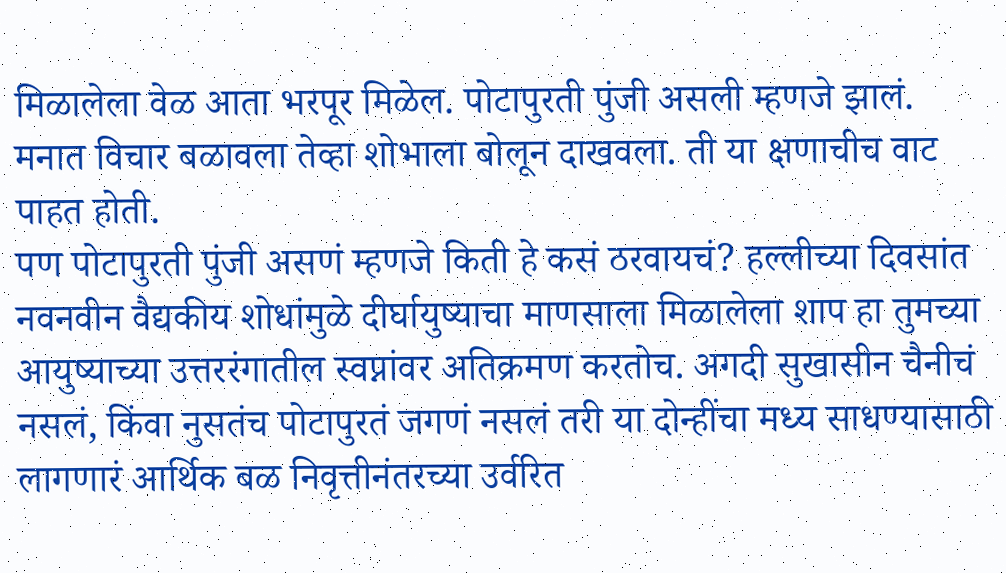मिळालेला वेळ आता भरपूर मिळेल. पोटापुरती पुंजी असली म्हणजे झालं.
मनात विचार बळावला तेव्हा शोभाला बोलून दाखवला. ती या क्षणाचीच वाट पाहत होती.
पण पोटापुरती पुंजी असणं म्हणजे किती हे कसं ठरवायचं? हल्लीच्या दिवसांत नवनवीन वैद्यकीय शोधांमुळे दीर्घायुष्याचा माणसाला मिळालेला शाप हा तुमच्या आयुष्याच्या उत्तररंगातील स्वप्नांवर अतिक्रमण करतोच. अगदी सुखासीन चैनीचं नसलं, किंवा नुसतंच पोटापुरतं जगणं नसलं तरी या दोन्हींचा मध्य साधण्यासाठी लागणारं आर्थिक बळ निवृत्तीनंतरच्या उर्वरित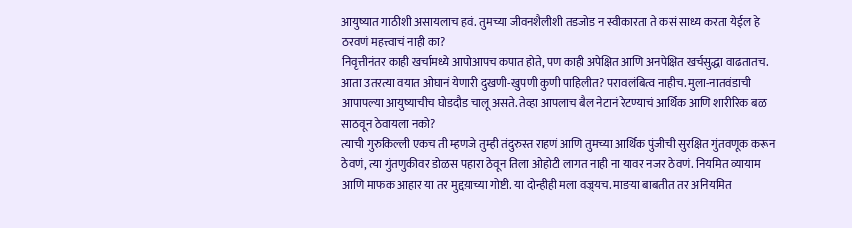आयुष्यात गाठीशी असायलाच हवं. तुमच्या जीवनशैलीशी तडजोड न स्वीकारता ते कसं साध्य करता येईल हे ठरवणं महत्त्वाचं नाही का?
निवृत्तीनंतर काही खर्चामध्ये आपोआपच कपात होते, पण काही अपेक्षित आणि अनपेक्षित खर्चसुद्धा वाढतातच. आता उतरत्या वयात ओघानं येणारी दुखणी-खुपणी कुणी पाहिलीत? परावलंबित्व नाहीच. मुला-नातवंडाची आपापल्या आयुष्याचीच घोडदौड चालू असते. तेव्हा आपलाच बैल नेटानं रेटण्याचं आर्थिक आणि शारीरिक बळ साठवून ठेवायला नको?
त्याची गुरुकिल्ली एकच ती म्हणजे तुम्ही तंदुरुस्त राहणं आणि तुमच्या आर्थिक पुंजीची सुरक्षित गुंतवणूक करून ठेवणं, त्या गुंतणुकीवर डोळस पहारा ठेवून तिला ओहोटी लागत नाही ना यावर नजर ठेवणं. नियमित व्यायाम आणि माफक आहार या तर मुद्दय़ाच्या गोष्टी. या दोन्हीही मला वज्र्यच. माङया बाबतीत तर अनियमित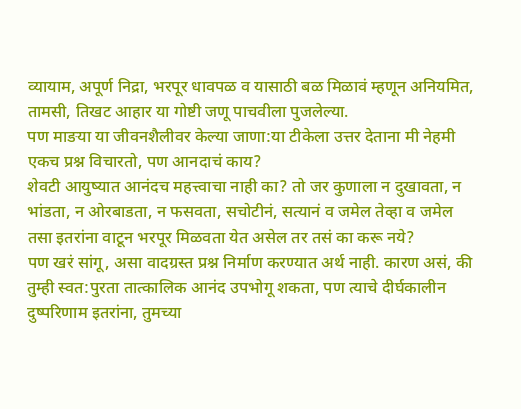व्यायाम, अपूर्ण निद्रा, भरपूर धावपळ व यासाठी बळ मिळावं म्हणून अनियमित, तामसी, तिखट आहार या गोष्टी जणू पाचवीला पुजलेल्या.
पण माङया या जीवनशैलीवर केल्या जाणा:या टीकेला उत्तर देताना मी नेहमी एकच प्रश्न विचारतो, पण आनदाचं काय?
शेवटी आयुष्यात आनंदच महत्त्वाचा नाही का? तो जर कुणाला न दुखावता, न भांडता, न ओरबाडता, न फसवता, सचोटीनं, सत्यानं व जमेल तेव्हा व जमेल तसा इतरांना वाटून भरपूर मिळवता येत असेल तर तसं का करू नये?
पण खरं सांगू, असा वादग्रस्त प्रश्न निर्माण करण्यात अर्थ नाही. कारण असं, की तुम्ही स्वत:पुरता तात्कालिक आनंद उपभोगू शकता, पण त्याचे दीर्घकालीन दुष्परिणाम इतरांना, तुमच्या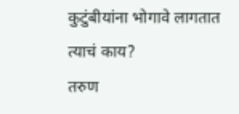कुटुंबीयांना भोगावे लागतात त्याचं काय?
तरुण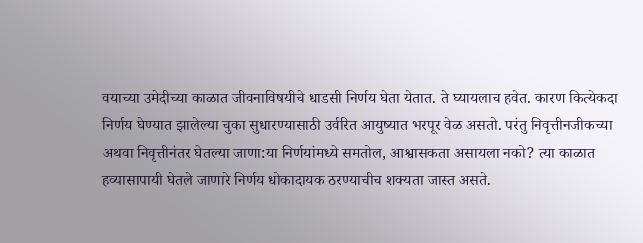वयाच्या उमेदीच्या काळात जीवनाविषयीचे धाडसी निर्णय घेता येतात. ते घ्यायलाच हवेत. कारण कित्येकदा निर्णय घेण्यात झालेल्या चुका सुधारण्यासाठी उर्वरित आयुष्यात भरपूर वेळ असतो. परंतु निवृत्तीनजीकच्या अथवा निवृत्तीनंतर घेतल्या जाणा:या निर्णयांमध्ये समतोल, आश्वासकता असायला नको? त्या काळात हव्यासापायी घेतले जाणारे निर्णय धोकादायक ठरण्याचीच शक्यता जास्त असते.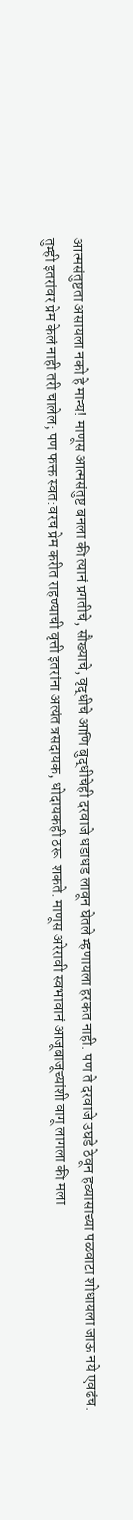आत्मसंतुष्टता असायला नको हे मान्य! माणूस आत्मसंतुष्ट बनला की त्यानं प्रगतीचे, सौख्याचे, वृद्धीचे आणि बुद्धीचेही दरवाजे धडाधड लावून घेतले म्हणायला हरकत नाही. पण ते दरवाजे उघडे ठेवून हव्यासाच्या पळवाटा शोधायला जाऊ नये एवढंच.
तुम्ही इतरांवर प्रेम केलं नाही तरी चालेल; पण फक्त स्वत:वरच प्रेम करीत राहण्याची वृत्ती इतरांना अत्यंत त्रसदायक, धोदायकही ठरू  शकते. माणूस अरेरावी स्वभावानं आजूबाजूच्यांशी वागू लागला की मला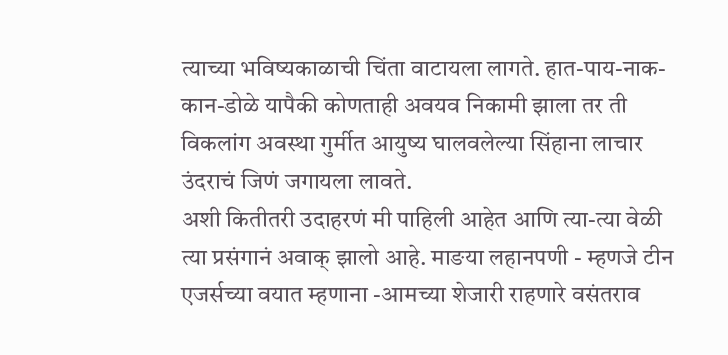त्याच्या भविष्यकाळाची चिंता वाटायला लागते. हात-पाय-नाक-कान-डोळे यापैकी कोणताही अवयव निकामी झाला तर ती विकलांग अवस्था गुर्मीत आयुष्य घालवलेल्या सिंहाना लाचार उंदराचं जिणं जगायला लावते.
अशी कितीतरी उदाहरणं मी पाहिली आहेत आणि त्या-त्या वेळी त्या प्रसंगानं अवाक् झालो आहे. माङया लहानपणी - म्हणजे टीन एजर्सच्या वयात म्हणाना -आमच्या शेजारी राहणारे वसंतराव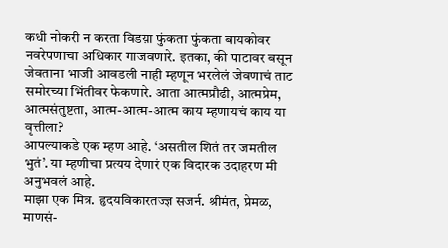कधी नोकरी न करता विडय़ा फुंकता फुंकता बायकोवर नवरेपणाचा अधिकार गाजवणारे. इतका, की पाटावर बसून जेवताना भाजी आवडली नाही म्हणून भरलेलं जेवणाचं ताट समोरच्या भिंतीवर फेकणारे. आता आत्मप्रौढी, आत्मप्रेम, आत्मसंतुष्टता, आत्म-आत्म-आत्म काय म्हणायचं काय या वृत्तीला?
आपल्याकडे एक म्हण आहे. ‘असतील शितं तर जमतील भुतं’. या म्हणीचा प्रत्यय देणारं एक विदारक उदाहरण मी अनुभवलं आहे.
माझा एक मित्र. हृदयविकारतज्ज्ञ सजर्न. श्रीमंत, प्रेमळ, माणसं-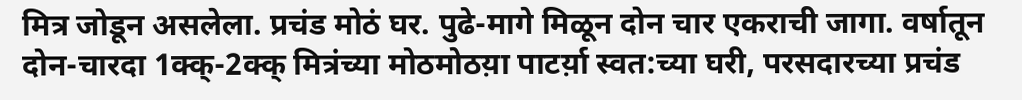मित्र जोडून असलेला. प्रचंड मोठं घर. पुढे-मागे मिळून दोन चार एकराची जागा. वर्षातून दोन-चारदा 1क्क्-2क्क् मित्रंच्या मोठमोठय़ा पाटर्य़ा स्वत:च्या घरी, परसदारच्या प्रचंड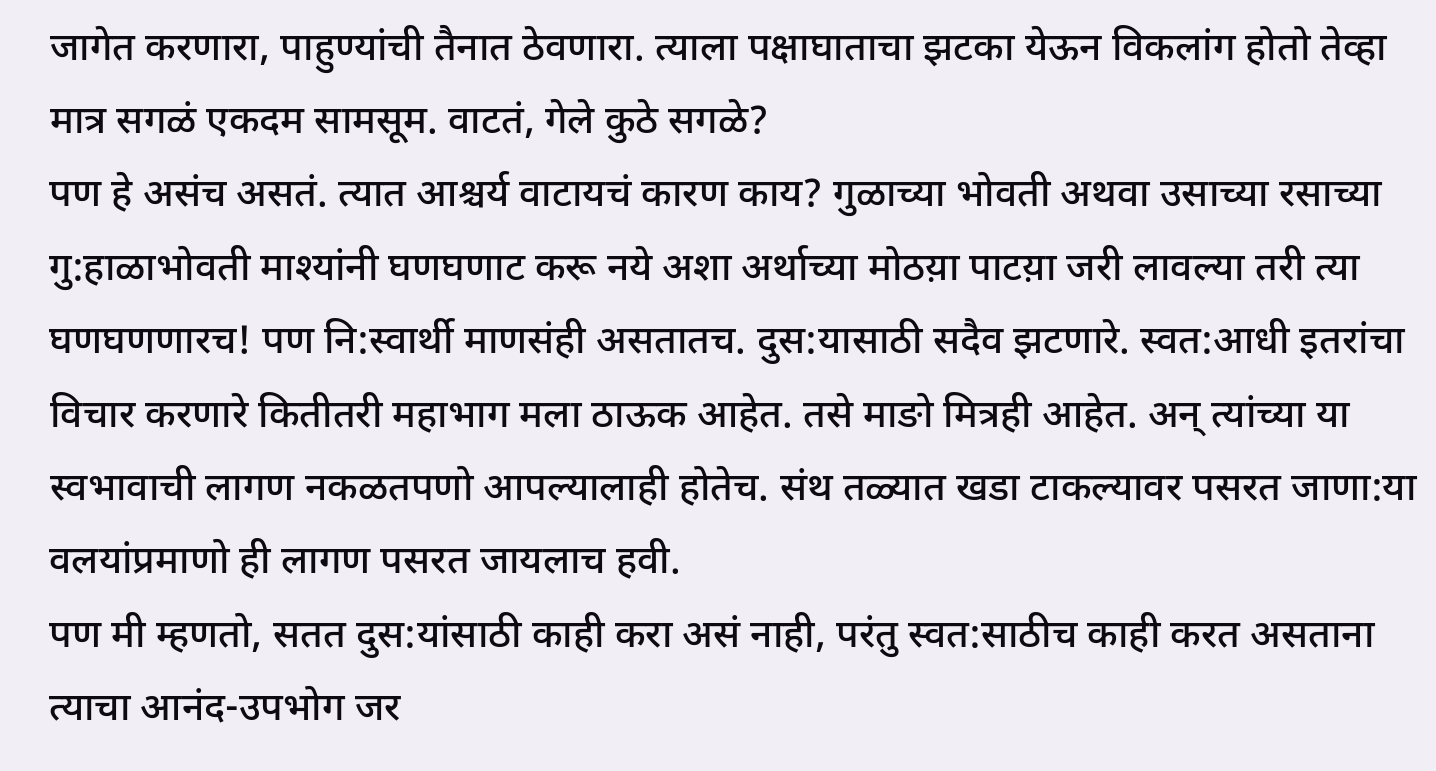जागेत करणारा, पाहुण्यांची तैनात ठेवणारा. त्याला पक्षाघाताचा झटका येऊन विकलांग होतो तेव्हा मात्र सगळं एकदम सामसूम. वाटतं, गेले कुठे सगळे?
पण हे असंच असतं. त्यात आश्चर्य वाटायचं कारण काय? गुळाच्या भोवती अथवा उसाच्या रसाच्या गु:हाळाभोवती माश्यांनी घणघणाट करू नये अशा अर्थाच्या मोठय़ा पाटय़ा जरी लावल्या तरी त्या घणघणणारच! पण नि:स्वार्थी माणसंही असतातच. दुस:यासाठी सदैव झटणारे. स्वत:आधी इतरांचा विचार करणारे कितीतरी महाभाग मला ठाऊक आहेत. तसे माङो मित्रही आहेत. अन् त्यांच्या या स्वभावाची लागण नकळतपणो आपल्यालाही होतेच. संथ तळ्यात खडा टाकल्यावर पसरत जाणा:या वलयांप्रमाणो ही लागण पसरत जायलाच हवी.
पण मी म्हणतो, सतत दुस:यांसाठी काही करा असं नाही, परंतु स्वत:साठीच काही करत असताना त्याचा आनंद-उपभोग जर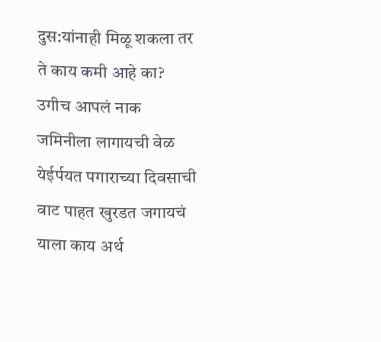दुस:यांनाही मिळू शकला तर ते काय कमी आहे का? उगीच आपलं नाक जमिनीला लागायची वेळ येईर्पयत पगाराच्या दिवसाची वाट पाहत खुरडत जगायचं याला काय अर्थ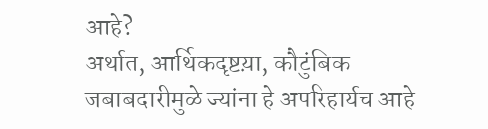आहे?
अर्थात, आर्थिकदृष्टय़ा, कौटुंबिक जबाबदारीमुळे ज्यांना हे अपरिहार्यच आहे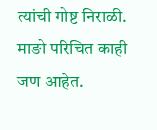त्यांची गोष्ट निराळी.
माङो परिचित काही जण आहेत.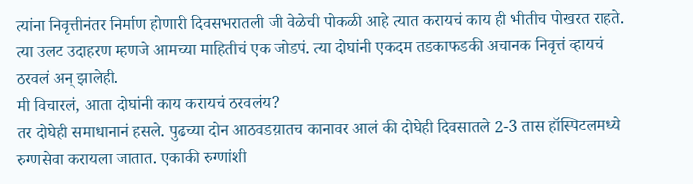त्यांना निवृत्तीनंतर निर्माण होणारी दिवसभरातली जी वेळेची पोकळी आहे त्यात करायचं काय ही भीतीच पोखरत राहते. त्या उलट उदाहरण म्हणजे आमच्या माहितीचं एक जोडपं. त्या दोघांनी एकदम तडकाफडकी अचानक निवृत्तं व्हायचं ठरवलं अन् झालेही.
मी विचारलं, आता दोघांनी काय करायचं ठरवलंय?
तर दोघेही समाधानानं हसले. पुढच्या दोन आठवडय़ातच कानावर आलं की दोघेही दिवसातले 2-3 तास हॉस्पिटलमध्ये रुग्णसेवा करायला जातात. एकाकी रुग्णांशी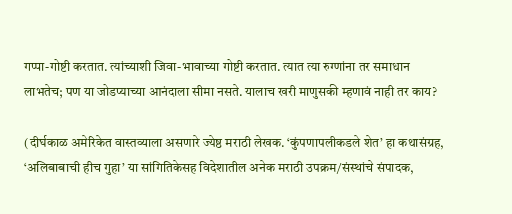गप्पा-गोष्टी करतात. त्यांच्याशी जिवा-भावाच्या गोष्टी करतात. त्यात त्या रुग्णांना तर समाधान लाभतेच; पण या जोडप्याच्या आनंदाला सीमा नसते. यालाच खरी माणुसकी म्हणावं नाही तर काय?

(दीर्घकाळ अमेरिकेत वास्तव्याला असणारे ज्येष्ठ मराठी लेखक. ‘कुंपणापलीकडले शेत’ हा कथासंग्रह,  ‘अलिबाबाची हीच गुहा’ या सांगितिकेसह विदेशातील अनेक मराठी उपक्रम/संस्थांचे संपादक,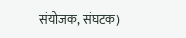संयोजक, संघटक)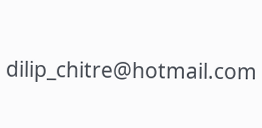dilip_chitre@hotmail.com